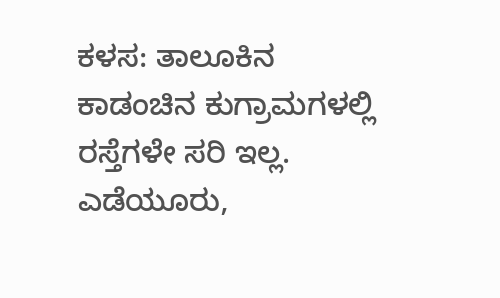ಕಳಸ: ತಾಲೂಕಿನ ಕಾಡಂಚಿನ ಕುಗ್ರಾಮಗಳಲ್ಲಿ ರಸ್ತೆಗಳೇ ಸರಿ ಇಲ್ಲ. ಎಡೆಯೂರು,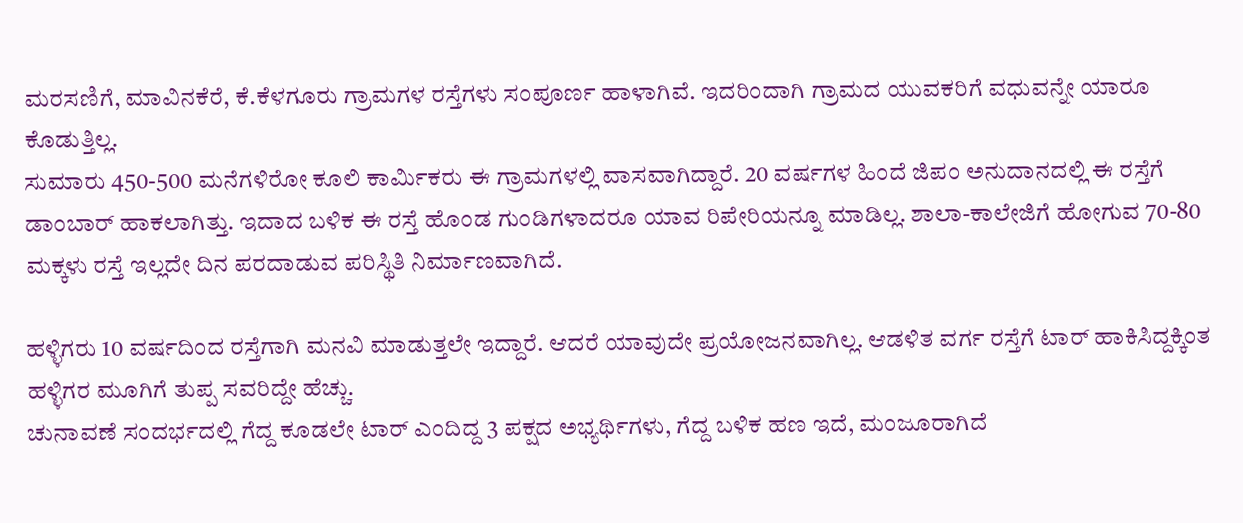ಮರಸಣಿಗೆ, ಮಾವಿನಕೆರೆ, ಕೆ.ಕೆಳಗೂರು ಗ್ರಾಮಗಳ ರಸ್ತೆಗಳು ಸಂಪೂರ್ಣ ಹಾಳಾಗಿವೆ. ಇದರಿಂದಾಗಿ ಗ್ರಾಮದ ಯುವಕರಿಗೆ ವಧುವನ್ನೇ ಯಾರೂ ಕೊಡುತ್ತಿಲ್ಲ.
ಸುಮಾರು 450-500 ಮನೆಗಳಿರೋ ಕೂಲಿ ಕಾರ್ಮಿಕರು ಈ ಗ್ರಾಮಗಳಲ್ಲಿ ವಾಸವಾಗಿದ್ದಾರೆ. 20 ವರ್ಷಗಳ ಹಿಂದೆ ಜಿಪಂ ಅನುದಾನದಲ್ಲಿ ಈ ರಸ್ತೆಗೆ ಡಾಂಬಾರ್ ಹಾಕಲಾಗಿತ್ತು. ಇದಾದ ಬಳಿಕ ಈ ರಸ್ತೆ ಹೊಂಡ ಗುಂಡಿಗಳಾದರೂ ಯಾವ ರಿಪೇರಿಯನ್ನೂ ಮಾಡಿಲ್ಲ. ಶಾಲಾ-ಕಾಲೇಜಿಗೆ ಹೋಗುವ 70-80 ಮಕ್ಕಳು ರಸ್ತೆ ಇಲ್ಲದೇ ದಿನ ಪರದಾಡುವ ಪರಿಸ್ಥಿತಿ ನಿರ್ಮಾಣವಾಗಿದೆ.

ಹಳ್ಳಿಗರು 10 ವರ್ಷದಿಂದ ರಸ್ತೆಗಾಗಿ ಮನವಿ ಮಾಡುತ್ತಲೇ ಇದ್ದಾರೆ. ಆದರೆ ಯಾವುದೇ ಪ್ರಯೋಜನವಾಗಿಲ್ಲ. ಆಡಳಿತ ವರ್ಗ ರಸ್ತೆಗೆ ಟಾರ್ ಹಾಕಿಸಿದ್ದಕ್ಕಿಂತ ಹಳ್ಳಿಗರ ಮೂಗಿಗೆ ತುಪ್ಪ ಸವರಿದ್ದೇ ಹೆಚ್ಚು.
ಚುನಾವಣೆ ಸಂದರ್ಭದಲ್ಲಿ ಗೆದ್ದ ಕೂಡಲೇ ಟಾರ್ ಎಂದಿದ್ದ 3 ಪಕ್ಷದ ಅಭ್ಯರ್ಥಿಗಳು, ಗೆದ್ದ ಬಳಿಕ ಹಣ ಇದೆ, ಮಂಜೂರಾಗಿದೆ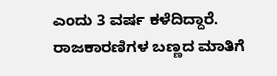ಎಂದು 3 ವರ್ಷ ಕಳೆದಿದ್ದಾರೆ. ರಾಜಕಾರಣಿಗಳ ಬಣ್ಣದ ಮಾತಿಗೆ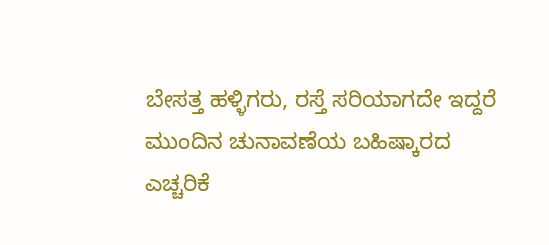ಬೇಸತ್ತ ಹಳ್ಳಿಗರು, ರಸ್ತೆ ಸರಿಯಾಗದೇ ಇದ್ದರೆ ಮುಂದಿನ ಚುನಾವಣೆಯ ಬಹಿಷ್ಕಾರದ ಎಚ್ಚರಿಕೆ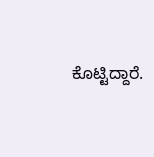ಕೊಟ್ಟಿದ್ದಾರೆ.